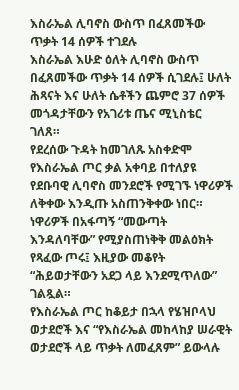እስራኤል ሊባኖስ ውስጥ በፈጸመችው ጥቃት 14 ሰዎች ተገደሉ
እስራኤል እሁድ ዕለት ሊባኖስ ውስጥ በፈጸመችው ጥቃት 14 ሰዎች ሲገደሉ፤ ሁለት ሕጻናት እና ሁለት ሴቶችን ጨምሮ 37 ሰዎች መጎዳታቸውን የአገሪቱ ጤና ሚኒስቴር ገለጸ።
የደረሰው ጉዳት ከመገለጹ አስቀድሞ የእስራኤል ጦር ቃል አቀባይ በተለያዩ የደቡባዊ ሊባኖስ መንደሮች የሚገኙ ነዋሪዎች ለቅቀው እንዲጡ አስጠንቅቀው ነበር።
ነዋሪዎች በአፋጣኝ “መውጣት እንዳለባቸው” የሚያስጠነቅቅ መልዕክት የጻፈው ጦሩ፤ እዚያው መቆየት “ሕይወታቸውን አደጋ ላይ እንደሚጥለው” ገልጿል።
የእስራኤል ጦር ከቆይታ በኋላ የሄዝቦላህ ወታደሮች እና “የእስራኤል መከላከያ ሠራዊት ወታደሮች ላይ ጥቃት ለመፈጸም” ይውላሉ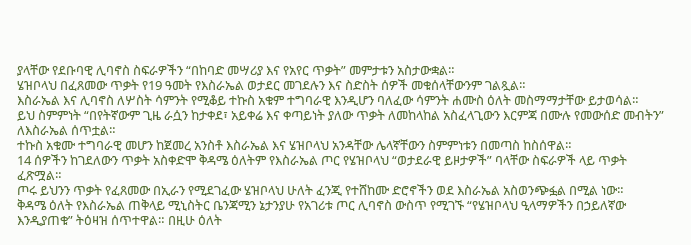ያላቸው የደቡባዊ ሊባኖስ ስፍራዎችን “በከባድ መሣሪያ እና የአየር ጥቃት” መምታቱን አስታውቋል።
ሄዝቦላህ በፈጸመው ጥቃት የ19 ዓመት የእስራኤል ወታደር መገደሉን እና ስድስት ሰዎች መቁሰላቸውንም ገልጿል።
እስራኤል እና ሊባኖስ ለሦስት ሳምንት የሚቆይ ተኩስ አቁም ተግባራዊ እንዲሆን ባለፈው ሳምንት ሐሙስ ዕለት መስማማታቸው ይታወሳል።
ይህ ስምምነት “በየትኛውም ጊዜ ራሷን ከታቀደ፣ አይቀሬ እና ቀጣይነት ያለው ጥቃት ለመከላከል አስፈላጊውን እርምጃ በሙሉ የመውሰድ መብትን” ለእስራኤል ሰጥቷል።
ተኩስ አቁሙ ተግባራዊ መሆን ከጀመረ አንስቶ እስራኤል እና ሄዝቦላህ አንዳቸው ሌላኛቸውን ስምምነቱን በመጣስ ከስሰዋል።
14 ሰዎችን ከገደለውን ጥቃት አስቀድሞ ቅዳሜ ዕለትም የእስራኤል ጦር የሄዝቦላህ “ወታደራዊ ይዞታዎች” ባላቸው ስፍራዎች ላይ ጥቃት ፈጽሟል።
ጦሩ ይህንን ጥቃት የፈጸመው በኢራን የሚደገፈው ሄዝቦላህ ሁለት ፈንጂ የተሸከሙ ድሮኖችን ወደ እስራኤል አስወንጭፏል በሚል ነው።
ቅዳሜ ዕለት የእስራኤል ጠቅላይ ሚኒስትር ቤንጃሚን ኔታንያሁ የአገሪቱ ጦር ሊባኖስ ውስጥ የሚገኙ “የሄዝቦላህ ዒላማዎችን በኃይለኛው እንዲያጠቁ” ትዕዛዝ ሰጥተዋል። በዚሁ ዕለት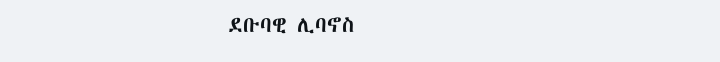ደቡባዊ ሊባኖስ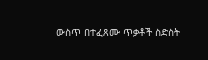ውስጥ በተፈጸሙ ጥቃቶች ስድስት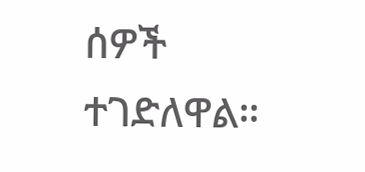ሰዎች ተገድለዋል።